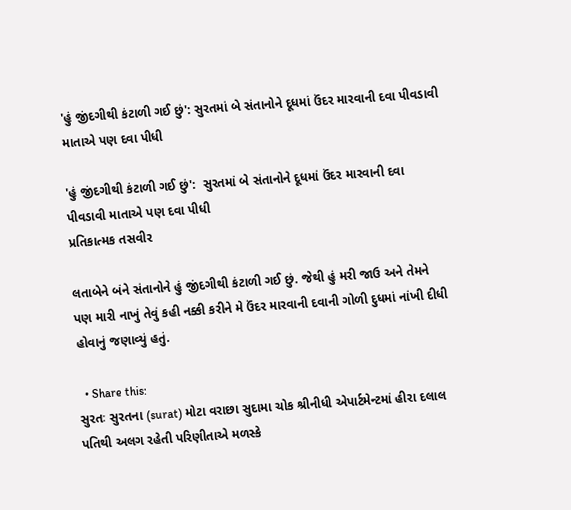'હું જીંદગીથી કંટાળી ગઈ છું': સુરતમાં બે સંતાનોને દૂધમાં ઉંદર મારવાની દવા પીવડાવી માતાએ પણ દવા પીધી

'હું જીંદગીથી કંટાળી ગઈ છું':  સુરતમાં બે સંતાનોને દૂધમાં ઉંદર મારવાની દવા પીવડાવી માતાએ પણ દવા પીધી
પ્રતિકાત્મક તસવીર

લતાબેને બંને સંતાનોને હું જીંદગીથી કંટાળી ગઈ છું. જેથી હું મરી જાઉ અને તેમને પણ મારી નાખું તેવું કહી નક્કી કરીને મે ઉંદર મારવાની દવાની ગોળી દુધમાં નાંખી દીધી હોવાનું જણાવ્યું હતું.

  • Share this:
સુરતઃ સુરતના (surat) મોટા વરાછા સુદામા ચોક શ્રીનીધી એપાર્ટમેન્ટમાં હીરા દલાલ પતિથી અલગ રહેતી પરિણીતાએ મળસ્કે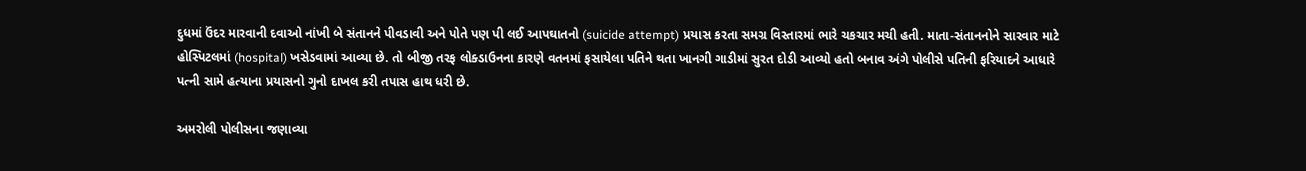દુધમાં ઉંદર મારવાની દવાઓ નાંખી બે સંતાનને પીવડાવી અને પોતે પણ પી લઈ આપઘાતનો (suicide attempt) પ્રયાસ કરતા સમગ્ર વિસ્તારમાં ભારે ચકચાર મચી હતી. માતા-સંતાનનોને સારવાર માટે હોસ્પિટલમાં (hospital) ખસેડવામાં આવ્યા છે. તો બીજી તરફ લોક્ડાઉનના કારણે વતનમાં ફસાયેલા પતિને થતા ખાનગી ગાડીમાં સુરત દોડી આવ્યો હતો બનાવ અંગે પોલીસે પતિની ફરિયાદને આધારે પત્ની સામે હત્યાના પ્રયાસનો ગુનો દાખલ કરી તપાસ હાથ ધરી છે.

અમરોલી પોલીસના જણાવ્યા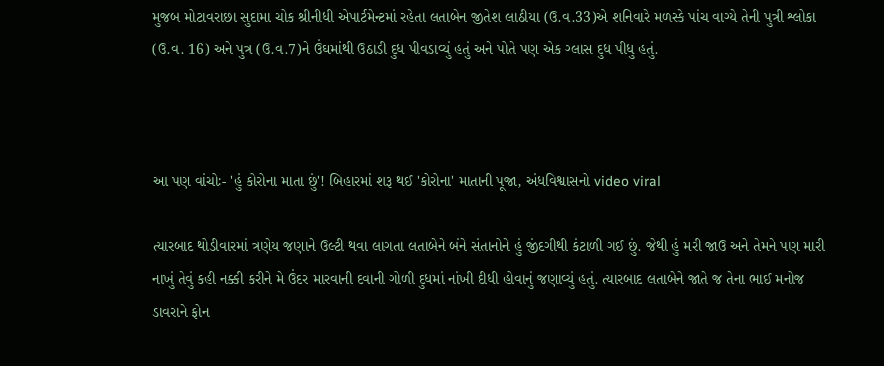મુજબ મોટાવરાછા સુદામા ચોક શ્રીનીધી એપાર્ટમેન્ટમાં રહેતા લતાબેન જીતેશ લાઠીયા (ઉ.વ.33)એ શનિવારે મળસ્કે પાંચ વાગ્યે તેની પુત્રી શ્લોકા (ઉ.વ. 16) અને પુત્ર (ઉ.વ.7)ને ઉંઘમાંથી ઉઠાડી દુધ પીવડાવ્યું હતું અને પોતે પણ એક ગ્લાસ દુધ પીધુ હતું.



આ પણ વાંચોઃ- 'હું કોરોના માતા છું'! બિહારમાં શરૂ થઈ 'કોરોના' માતાની પૂજા, અંધવિશ્વાસનો video viral

ત્યારબાદ થોડીવારમાં ત્રણેય જણાને ઉલ્ટી થવા લાગતા લતાબેને બંને સંતાનોને હું જીંદગીથી કંટાળી ગઈ છું. જેથી હું મરી જાઉ અને તેમને પણ મારી નાખું તેવું કહી નક્કી કરીને મે ઉંદર મારવાની દવાની ગોળી દુધમાં નાંખી દીધી હોવાનું જણાવ્યું હતું. ત્યારબાદ લતાબેને જાતે જ તેના ભાઈ મનોજ ડાવરાને ફોન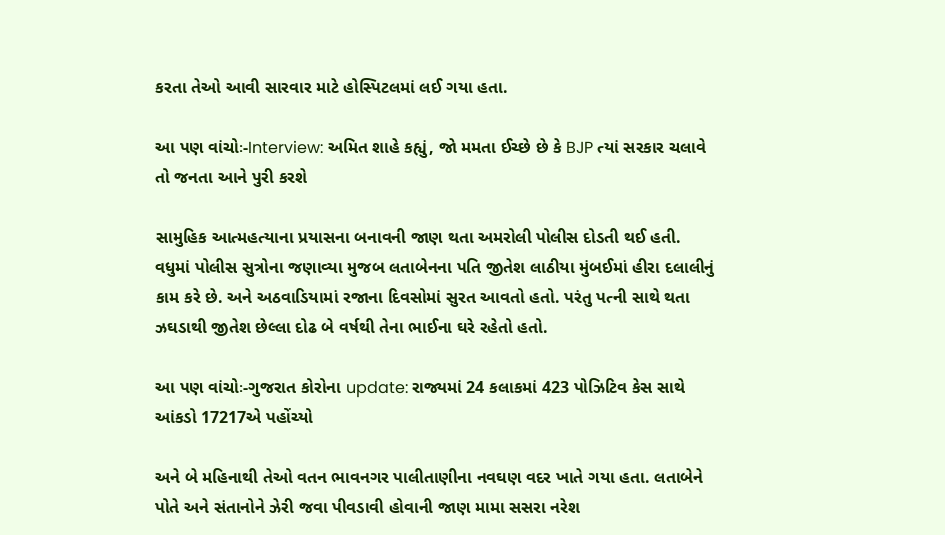કરતા તેઓ આવી સારવાર માટે હોસ્પિટલમાં લઈ ગયા હતા.

આ પણ વાંચોઃ-Interview: અમિત શાહે કહ્યું, જો મમતા ઈચ્છે છે કે BJP ત્યાં સરકાર ચલાવે તો જનતા આને પુરી કરશે

સામુહિક આત્મહત્યાના પ્રયાસના બનાવની જાણ થતા અમરોલી પોલીસ દોડતી થઈ હતી. વધુમાં પોલીસ સુત્રોના જણાવ્યા મુજબ લતાબેનના પતિ જીતેશ લાઠીયા મુંબઈમાં હીરા દલાલીનું કામ કરે છે. અને અઠવાડિયામાં રજાના દિવસોમાં સુરત આવતો હતો. પરંતુ પત્ની સાથે થતા ઝઘડાથી જીતેશ છેલ્લા દોઢ બે વર્ષથી તેના ભાઈના ઘરે રહેતો હતો.

આ પણ વાંચોઃ-ગુજરાત કોરોના update: રાજ્યમાં 24 કલાકમાં 423 પોઝિટિવ કેસ સાથે આંકડો 17217એ પહોંચ્યો

અને બે મહિનાથી તેઓ વતન ભાવનગર પાલીતાણીના નવઘણ વદર ખાતે ગયા હતા. લતાબેને પોતે અને સંતાનોને ઝેરી જવા પીવડાવી હોવાની જાણ મામા સસરા નરેશ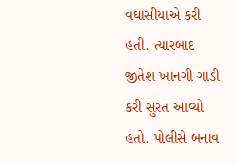વઘાસીયાએ કરી હતી. ત્યારબાદ જીતેશ ખાનગી ગાડી કરી સુરત આવ્યો હતો. પોલીસે બનાવ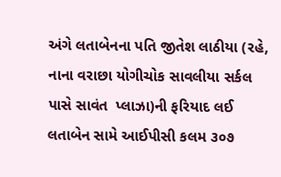અંગે લતાબેનના પતિ જીતેશ લાઠીયા (રહે, નાના વરાછા યોગીચોક સાવલીયા સર્કલ પાસે સાવંત  પ્લાઝા)ની ફરિયાદ લઈ લતાબેન સામે આઈપીસી કલમ ૩૦૭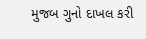મુજબ ગુનો દાખલ કરી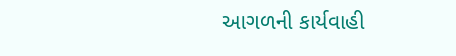આગળની કાર્યવાહી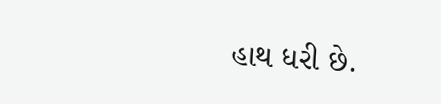હાથ ધરી છે.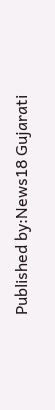Published by:News18 Gujarati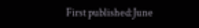First published:June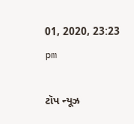01, 2020, 23:23 pm

ટૉપ ન્યૂઝ